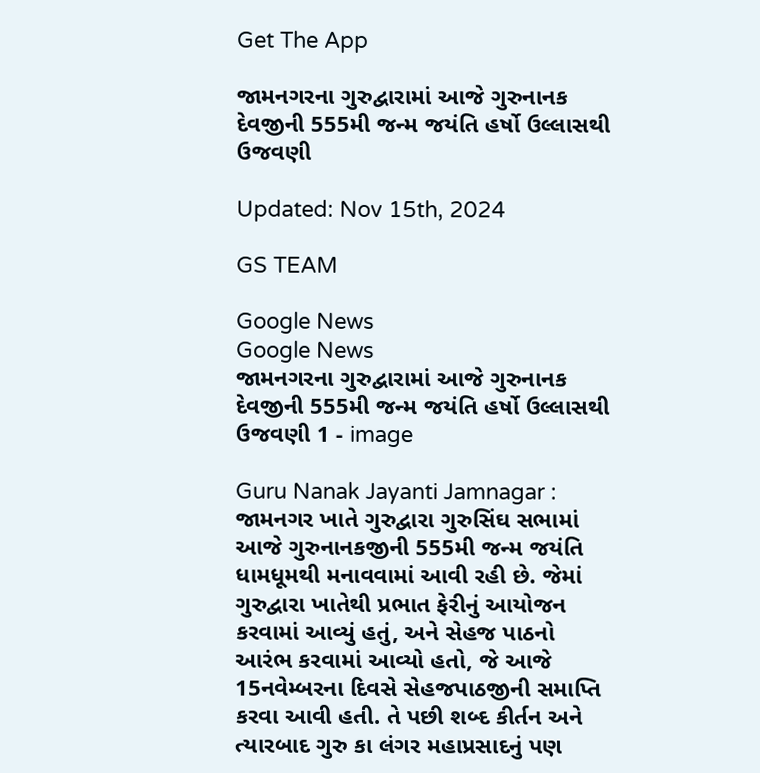Get The App

જામનગરના ગુરુદ્વારામાં આજે ગુરુનાનક દેવજીની 555મી જન્મ જયંતિ હર્ષો ઉલ્લાસથી ઉજવણી

Updated: Nov 15th, 2024

GS TEAM

Google News
Google News
જામનગરના ગુરુદ્વારામાં આજે ગુરુનાનક દેવજીની 555મી જન્મ જયંતિ હર્ષો ઉલ્લાસથી ઉજવણી 1 - image

Guru Nanak Jayanti Jamnagar : જામનગર ખાતે ગુરુદ્વારા ગુરુસિંઘ સભામાં આજે ગુરુનાનકજીની 555મી જન્મ જયંતિ ધામધૂમથી મનાવવામાં આવી રહી છે. જેમાં ગુરુદ્વારા ખાતેથી પ્રભાત ફેરીનું આયોજન કરવામાં આવ્યું હતું, અને સેહજ પાઠનો આરંભ કરવામાં આવ્યો હતો, જે આજે 15નવેમ્બરના દિવસે સેહજપાઠજીની સમાપ્તિ કરવા આવી હતી. તે પછી શબ્દ કીર્તન અને ત્યારબાદ ગુરુ કા લંગર મહાપ્રસાદનું પણ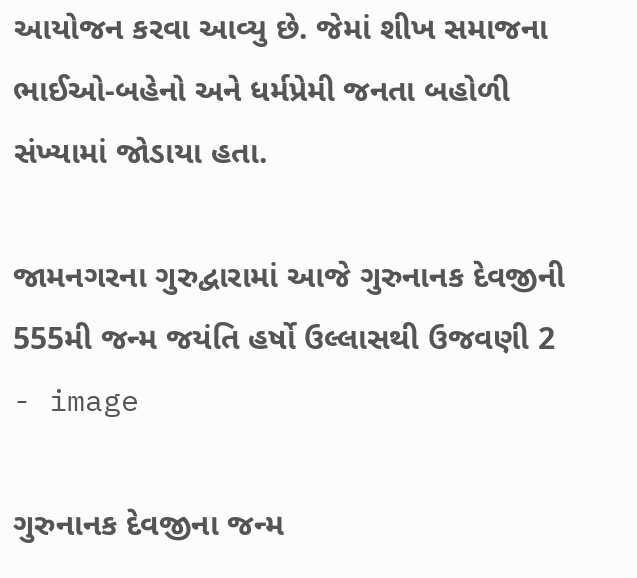આયોજન કરવા આવ્યુ છે. જેમાં શીખ સમાજના ભાઈઓ-બહેનો અને ધર્મપ્રેમી જનતા બહોળી સંખ્યામાં જોડાયા હતા.

જામનગરના ગુરુદ્વારામાં આજે ગુરુનાનક દેવજીની 555મી જન્મ જયંતિ હર્ષો ઉલ્લાસથી ઉજવણી 2 - image

ગુરુનાનક દેવજીના જન્મ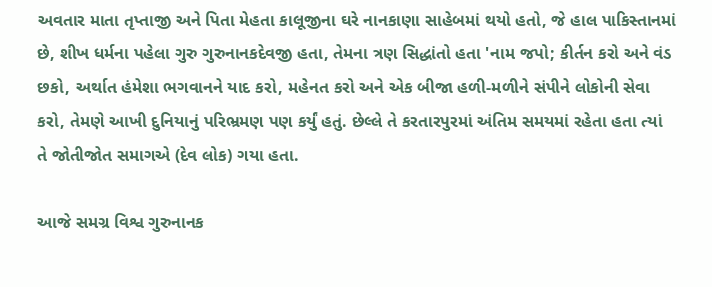અવતાર માતા તૃપ્તાજી અને પિતા મેહતા કાલૂજીના ઘરે નાનકાણા સાહેબમાં થયો હતો, જે હાલ પાકિસ્તાનમાં છે, શીખ ધર્મના પહેલા ગુરુ ગુરુનાનકદેવજી હતા, તેમના ત્રણ સિદ્ધાંતો હતા 'નામ જપો; કીર્તન કરો અને વંડ છકો, અર્થાત હંમેશા ભગવાનને યાદ કરો, મહેનત કરો અને એક બીજા હળી-મળીને સંપીને લોકોની સેવા કરો, તેમણે આખી દુનિયાનું પરિભ્રમણ પણ કર્યું હતું. છેલ્લે તે કરતારપુરમાં અંતિમ સમયમાં રહેતા હતા ત્યાં તે જોતીજોત સમાગએ (દેવ લોક) ગયા હતા.

આજે સમગ્ર વિશ્વ ગુરુનાનક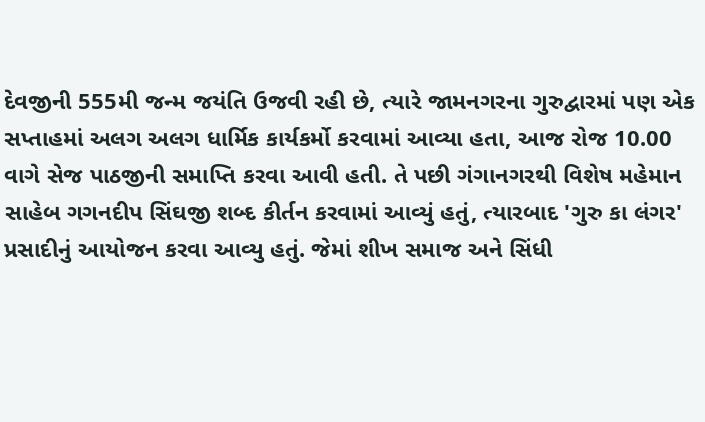દેવજીની 555મી જન્મ જયંતિ ઉજવી રહી છે, ત્યારે જામનગરના ગુરુદ્વારમાં પણ એક સપ્તાહમાં અલગ અલગ ધાર્મિક કાર્યકર્મો કરવામાં આવ્યા હતા, આજ રોજ 10.00 વાગે સેજ પાઠજીની સમાપ્તિ કરવા આવી હતી. તે પછી ગંગાનગરથી વિશેષ મહેમાન સાહેબ ગગનદીપ સિંઘજી શબ્દ કીર્તન કરવામાં આવ્યું હતું, ત્યારબાદ 'ગુરુ કા લંગર' પ્રસાદીનું આયોજન કરવા આવ્યુ હતું. જેમાં શીખ સમાજ અને સિંધી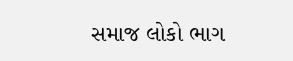સમાજ લોકો ભાગ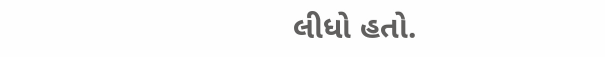લીધો હતો.